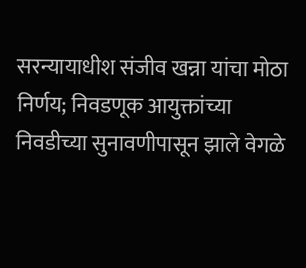सरन्यायाधीश संजीव खन्ना यांचा मोठा निर्णय; निवडणूक आयुक्तांच्या निवडीच्या सुनावणीपासून झाले वेगळे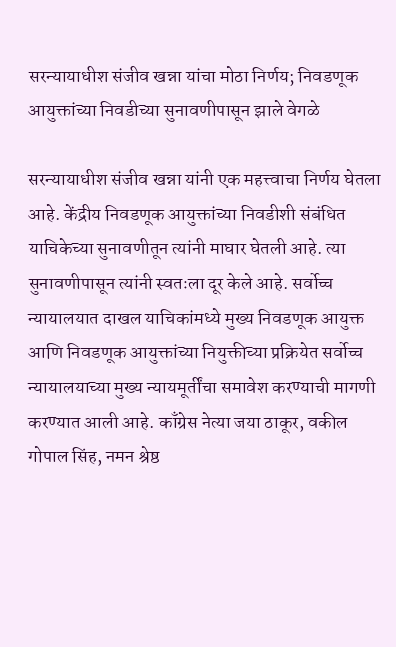सरन्यायाधीश संजीव खन्ना यांचा मोठा निर्णय; निवडणूक आयुक्तांच्या निवडीच्या सुनावणीपासून झाले वेगळे

सरन्यायाधीश संजीव खन्ना यांनी एक महत्त्वाचा निर्णय घेतला आहे. केंद्रीय निवडणूक आयुक्तांच्या निवडीशी संबंधित याचिकेच्या सुनावणीतून त्यांनी माघार घेतली आहे. त्या सुनावणीपासून त्यांनी स्वतःला दूर केले आहे. सर्वोच्च न्यायालयात दाखल याचिकांमध्ये मुख्य निवडणूक आयुक्त आणि निवडणूक आयुक्तांच्या नियुक्तीच्या प्रक्रियेत सर्वोच्च न्यायालयाच्या मुख्य न्यायमूर्तींचा समावेश करण्याची मागणी करण्यात आली आहे. काँग्रेस नेत्या जया ठाकूर, वकील गोपाल सिंह, नमन श्रेष्ठ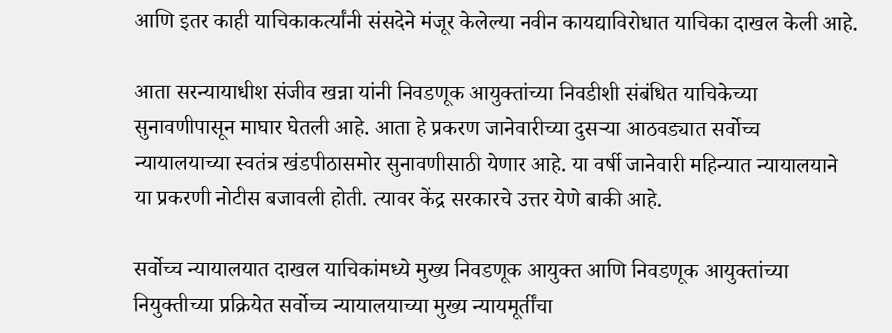आणि इतर काही याचिकाकर्त्यांनी संसदेने मंजूर केलेल्या नवीन कायद्याविरोधात याचिका दाखल केली आहे.

आता सरन्यायाधीश संजीव खन्ना यांनी निवडणूक आयुक्तांच्या निवडीशी संबंधित याचिकेच्या सुनावणीपासून माघार घेतली आहे. आता हे प्रकरण जानेवारीच्या दुसऱ्या आठवड्यात सर्वोच्च न्यायालयाच्या स्वतंत्र खंडपीठासमोर सुनावणीसाठी येणार आहे. या वर्षी जानेवारी महिन्यात न्यायालयाने या प्रकरणी नोटीस बजावली होती. त्यावर केंद्र सरकारचे उत्तर येणे बाकी आहे.

सर्वोच्च न्यायालयात दाखल याचिकांमध्ये मुख्य निवडणूक आयुक्त आणि निवडणूक आयुक्तांच्या नियुक्तीच्या प्रक्रियेत सर्वोच्च न्यायालयाच्या मुख्य न्यायमूर्तींचा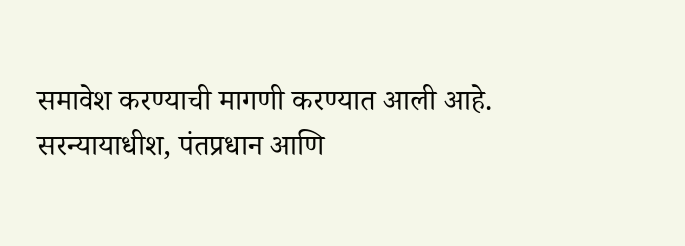समावेश करण्याची मागणी करण्यात आली आहे. सरन्यायाधीश, पंतप्रधान आणि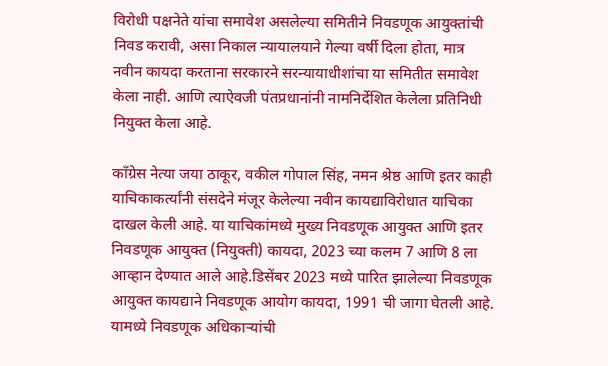विरोधी पक्षनेते यांचा समावेश असलेल्या समितीने निवडणूक आयुक्तांची निवड करावी, असा निकाल न्यायालयाने गेल्या वर्षी दिला होता, मात्र नवीन कायदा करताना सरकारने सरन्यायाधीशांचा या समितीत समावेश केला नाही. आणि त्याऐवजी पंतप्रधानांनी नामनिर्देशित केलेला प्रतिनिधी नियुक्त केला आहे.

काँग्रेस नेत्या जया ठाकूर, वकील गोपाल सिंह, नमन श्रेष्ठ आणि इतर काही याचिकाकर्त्यांनी संसदेने मंजूर केलेल्या नवीन कायद्याविरोधात याचिका दाखल केली आहे. या याचिकांमध्ये मुख्य निवडणूक आयुक्त आणि इतर निवडणूक आयुक्त (नियुक्ती) कायदा, 2023 च्या कलम 7 आणि 8 ला आव्हान देण्यात आले आहे.डिसेंबर 2023 मध्ये पारित झालेल्या निवडणूक आयुक्त कायद्याने निवडणूक आयोग कायदा, 1991 ची जागा घेतली आहे. यामध्ये निवडणूक अधिकाऱ्यांची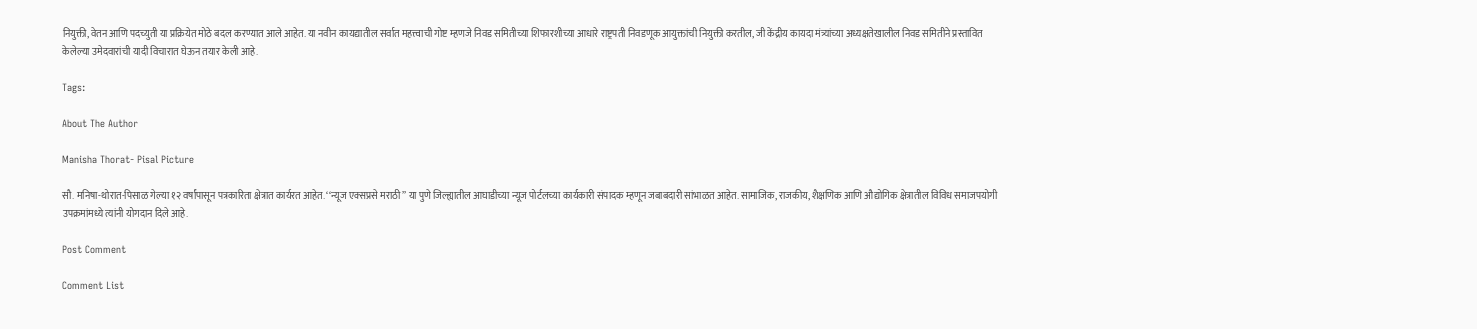नियुक्ती, वेतन आणि पदच्युती या प्रक्रियेत मोठे बदल करण्यात आले आहेत. या नवीन कायद्यातील सर्वात महत्त्वाची गोष्ट म्हणजे निवड समितीच्या शिफारशीच्या आधारे राष्ट्रपती निवडणूक आयुक्तांची नियुक्ती करतील, जी केंद्रीय कायदा मंत्र्यांच्या अध्यक्षतेखालील निवड समितीने प्रस्तावित केलेल्या उमेदवारांची यादी विचारात घेऊन तयार केली आहे.

Tags:

About The Author

Manisha Thorat- Pisal Picture

सौ. मनिषा-थोरात-पिसाळ गेल्या १२ वर्षांपासून पत्रकारिता क्षेत्रात कार्यरत आहेत. ‘‘न्यूज एक्सप्रसे मराठी’’ या पुणे जिल्ह्यातील आघाडीच्या न्यूज पोर्टलच्या कार्यकारी संपादक म्हणून जबाबदारी सांभाळत आहेत. सामाजिक, राजकीय, शैक्षणिक आणि औद्योगिक क्षेत्रातील विविध समाजपयोगी उपक्रमांमध्ये त्यांनी योगदान दिले आहे.

Post Comment

Comment List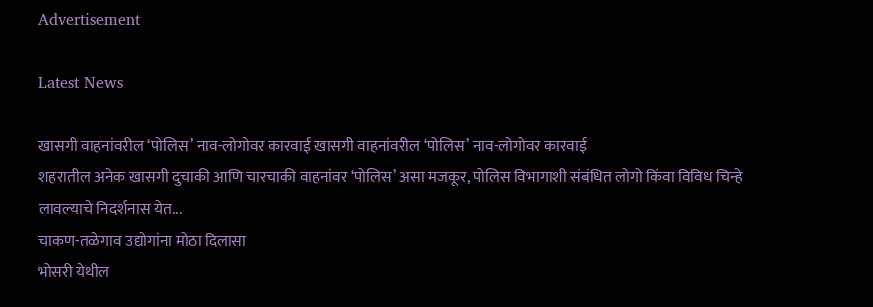Advertisement

Latest News

खासगी वाहनांवरील ‘पोलिस’ नाव-लोगोवर कारवाई खासगी वाहनांवरील ‘पोलिस’ नाव-लोगोवर कारवाई
शहरातील अनेक खासगी दुचाकी आणि चारचाकी वाहनांवर ‘पोलिस’ असा मजकूर, पोलिस विभागाशी संबंधित लोगो किंवा विविध चिन्हे लावल्याचे निदर्शनास येत...
चाकण-तळेगाव उद्योगांना मोठा दिलासा
भोसरी येथील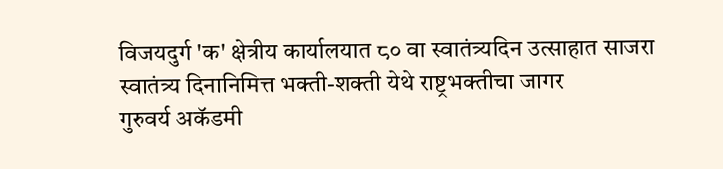विजयदुर्ग 'क' क्षेत्रीय कार्यालयात ८० वा स्वातंत्र्यदिन उत्साहात साजरा
स्वातंत्र्य दिनानिमित्त भक्ती-शक्ती येथे राष्ट्रभक्तीचा जागर
गुरुवर्य अकॅडमी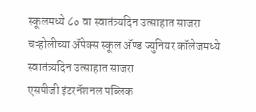स्कूलमध्ये ८० वा स्वातंत्र्यदिन उत्साहात साजरा
चऱ्होलीच्या अ‍ॅपेक्स स्कूल अ‍ॅण्ड ज्युनियर कॉलेजमध्ये स्वातंत्र्यदिन उत्साहात साजरा
एसपीजी इंटरनॅशनल पब्लिक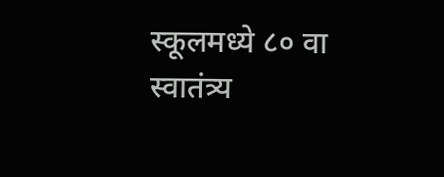स्कूलमध्ये ८० वा स्वातंत्र्य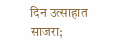दिन उत्साहात साजरा;